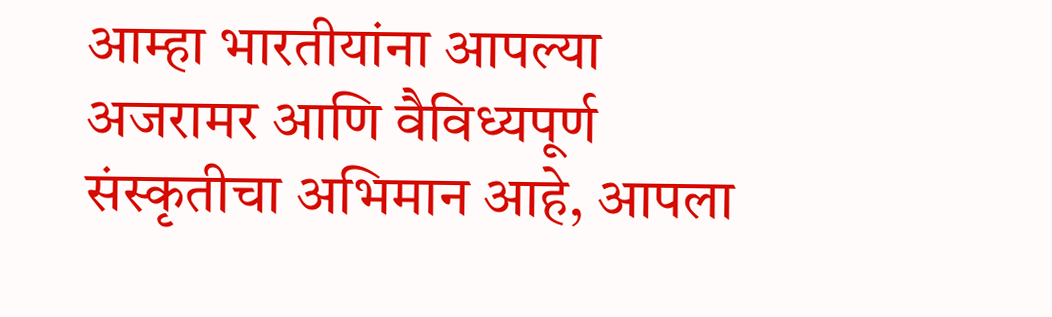आम्हा भारतीयांना आपल्या अजरामर आणि वैविध्यपूर्ण संस्कृतीचा अभिमान आहे, आपला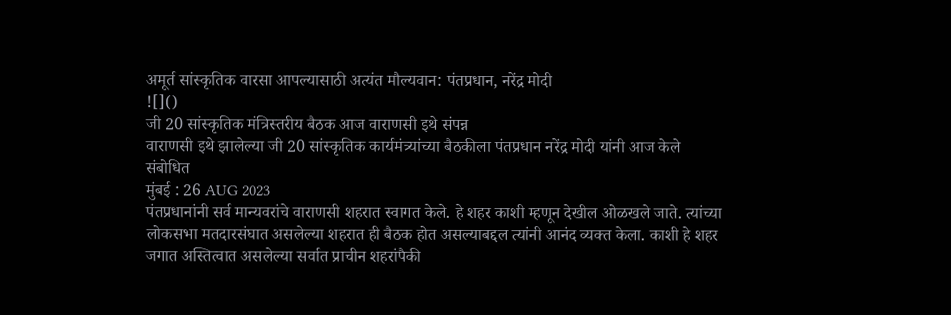अमूर्त सांस्कृतिक वारसा आपल्यासाठी अत्यंत मौल्यवान: पंतप्रधान, नरेंद्र मोदी
![]()
जी 20 सांस्कृतिक मंत्रिस्तरीय बैठक आज वाराणसी इथे संपन्न
वाराणसी इथे झालेल्या जी 20 सांस्कृतिक कार्यमंत्र्यांच्या बैठकीला पंतप्रधान नरेंद्र मोदी यांनी आज केले संबोधित
मुंबई : 26 AUG 2023
पंतप्रधानांनी सर्व मान्यवरांचे वाराणसी शहरात स्वागत केले. हे शहर काशी म्हणून देखील ओळखले जाते. त्यांच्या लोकसभा मतदारसंघात असलेल्या शहरात ही बैठक होत असल्याबद्दल त्यांनी आनंद व्यक्त केला. काशी हे शहर जगात अस्तित्वात असलेल्या सर्वात प्राचीन शहरांपैकी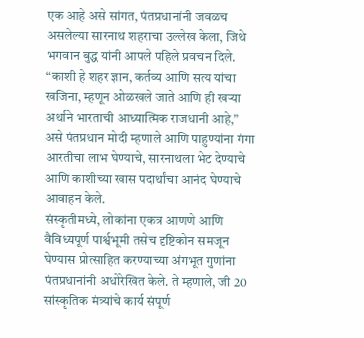एक आहे असे सांगत, पंतप्रधानांनी जवळच असलेल्या सारनाथ शहराचा उल्लेख केला, जिथे भगवान बुद्ध यांनी आपले पहिले प्रवचन दिले. “काशी हे शहर ज्ञान, कर्तव्य आणि सत्य यांचा खजिना, म्हणून ओळखले जाते आणि ही खऱ्या अर्थाने भारताची आध्यात्मिक राजधानी आहे,” असे पंतप्रधान मोदी म्हणाले आणि पाहुण्यांना गंगा आरतीचा लाभ घेण्याचे, सारनाथला भेट देण्याचे आणि काशीच्या खास पदार्थांचा आनंद घेण्याचे आवाहन केले.
संस्कृतीमध्ये, लोकांना एकत्र आणणे आणि वैविध्यपूर्ण पार्श्वभूमी तसेच दृष्टिकोन समजून घेण्यास प्रोत्साहित करण्याच्या अंगभूत गुणांना पंतप्रधानांनी अधोरेखित केले. ते म्हणाले, जी 20 सांस्कृतिक मंत्र्यांचे कार्य संपूर्ण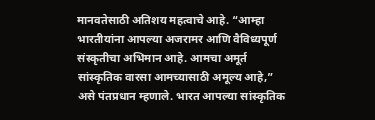मानवतेसाठी अतिशय महत्वाचे आहे. “आम्हा भारतीयांना आपल्या अजरामर आणि वैविध्यपूर्ण संस्कृतीचा अभिमान आहे. आमचा अमूर्त सांस्कृतिक वारसा आमच्यासाठी अमूल्य आहे,” असे पंतप्रधान म्हणाले. भारत आपल्या सांस्कृतिक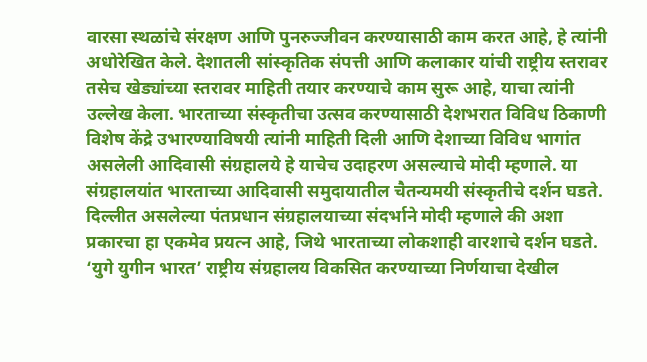वारसा स्थळांचे संरक्षण आणि पुनरुज्जीवन करण्यासाठी काम करत आहे, हे त्यांनी अधोरेखित केले. देशातली सांस्कृतिक संपत्ती आणि कलाकार यांची राष्ट्रीय स्तरावर तसेच खेड्यांच्या स्तरावर माहिती तयार करण्याचे काम सुरू आहे, याचा त्यांनी उल्लेख केला. भारताच्या संस्कृतीचा उत्सव करण्यासाठी देशभरात विविध ठिकाणी विशेष केंद्रे उभारण्याविषयी त्यांनी माहिती दिली आणि देशाच्या विविध भागांत असलेली आदिवासी संग्रहालये हे याचेच उदाहरण असल्याचे मोदी म्हणाले. या संग्रहालयांत भारताच्या आदिवासी समुदायातील चैतन्यमयी संस्कृतीचे दर्शन घडते. दिल्लीत असलेल्या पंतप्रधान संग्रहालयाच्या संदर्भाने मोदी म्हणाले की अशा प्रकारचा हा एकमेव प्रयत्न आहे, जिथे भारताच्या लोकशाही वारशाचे दर्शन घडते. ‘युगे युगीन भारत’ राष्ट्रीय संग्रहालय विकसित करण्याच्या निर्णयाचा देखील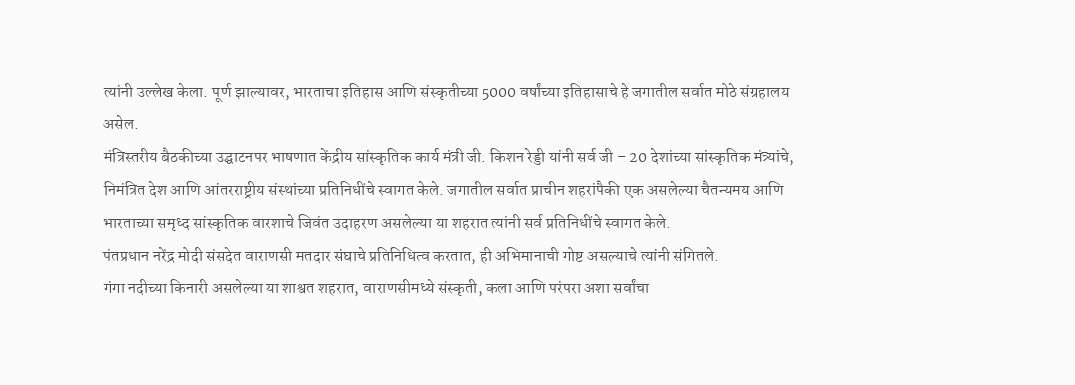त्यांनी उल्लेख केला. पूर्ण झाल्यावर, भारताचा इतिहास आणि संस्कृतीच्या 5000 वर्षांच्या इतिहासाचे हे जगातील सर्वात मोठे संग्रहालय असेल.
मंत्रिस्तरीय बैठकीच्या उद्घाटनपर भाषणात केंद्रीय सांस्कृतिक कार्य मंत्री जी. किशन रेड्डी यांनी सर्व जी – 20 देशांच्या सांस्कृतिक मंत्र्यांचे, निमंत्रित देश आणि आंतरराष्ट्रीय संस्थांच्या प्रतिनिधींचे स्वागत केले. जगातील सर्वात प्राचीन शहरांपैकी एक असलेल्या चैतन्यमय आणि भारताच्या समृध्द सांस्कृतिक वारशाचे जिवंत उदाहरण असलेल्या या शहरात त्यांनी सर्व प्रतिनिधींचे स्वागत केले.
पंतप्रधान नरेंद्र मोदी संसदेत वाराणसी मतदार संघाचे प्रतिनिधित्व करतात, ही अभिमानाची गोष्ट असल्याचे त्यांनी संगितले.
गंगा नदीच्या किनारी असलेल्या या शाश्वत शहरात, वाराणसीमध्ये संस्कृती, कला आणि परंपरा अशा सर्वांचा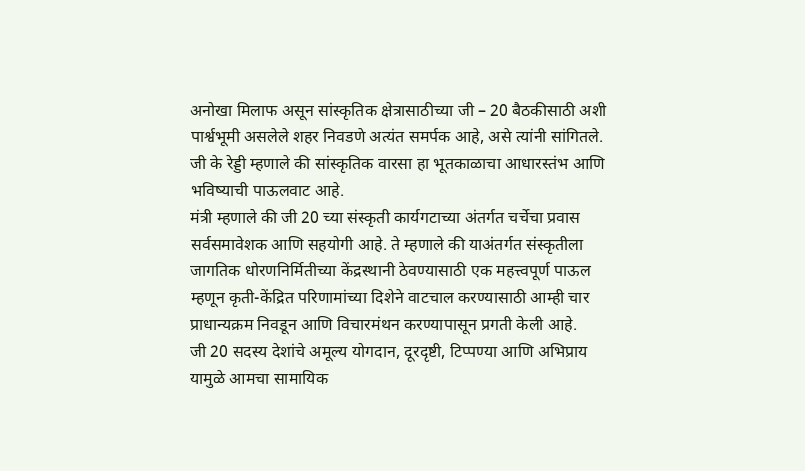अनोखा मिलाफ असून सांस्कृतिक क्षेत्रासाठीच्या जी – 20 बैठकीसाठी अशी पार्श्वभूमी असलेले शहर निवडणे अत्यंत समर्पक आहे, असे त्यांनी सांगितले.
जी के रेड्डी म्हणाले की सांस्कृतिक वारसा हा भूतकाळाचा आधारस्तंभ आणि भविष्याची पाऊलवाट आहे.
मंत्री म्हणाले की जी 20 च्या संस्कृती कार्यगटाच्या अंतर्गत चर्चेचा प्रवास सर्वसमावेशक आणि सहयोगी आहे. ते म्हणाले की याअंतर्गत संस्कृतीला जागतिक धोरणनिर्मितीच्या केंद्रस्थानी ठेवण्यासाठी एक महत्त्वपूर्ण पाऊल म्हणून कृती-केंद्रित परिणामांच्या दिशेने वाटचाल करण्यासाठी आम्ही चार प्राधान्यक्रम निवडून आणि विचारमंथन करण्यापासून प्रगती केली आहे.
जी 20 सदस्य देशांचे अमूल्य योगदान, दूरदृष्टी, टिप्पण्या आणि अभिप्राय यामुळे आमचा सामायिक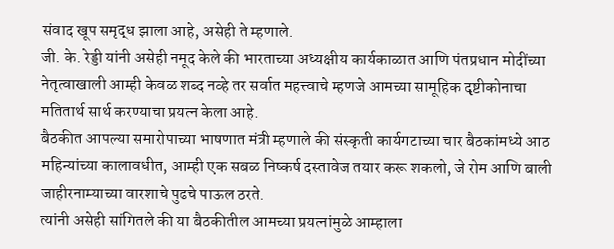संवाद खूप समृद्ध झाला आहे, असेही ते म्हणाले.
जी. के. रेड्डी यांनी असेही नमूद केले की भारताच्या अध्यक्षीय कार्यकाळात आणि पंतप्रधान मोदींच्या नेतृत्वाखाली आम्ही केवळ शब्द नव्हे तर सर्वात महत्त्वाचे म्हणजे आमच्या सामूहिक दृष्टीकोनाचा मतितार्थ सार्थ करण्याचा प्रयत्न केला आहे.
बैठकीत आपल्या समारोपाच्या भाषणात मंत्री म्हणाले की संस्कृती कार्यगटाच्या चार बैठकांमध्ये आठ महिन्यांच्या कालावधीत, आम्ही एक सबळ निष्कर्ष दस्तावेज तयार करू शकलो, जे रोम आणि बाली जाहीरनाम्याच्या वारशाचे पुढचे पाऊल ठरते.
त्यांनी असेही सांगितले की या बैठकीतील आमच्या प्रयत्नांमुळे आम्हाला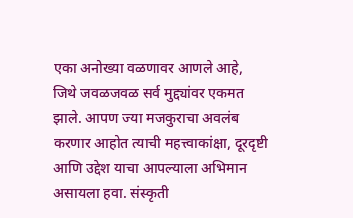एका अनोख्या वळणावर आणले आहे, जिथे जवळजवळ सर्व मुद्द्यांवर एकमत झाले. आपण ज्या मजकुराचा अवलंब करणार आहोत त्याची महत्त्वाकांक्षा, दूरदृष्टी आणि उद्देश याचा आपल्याला अभिमान असायला हवा. संस्कृती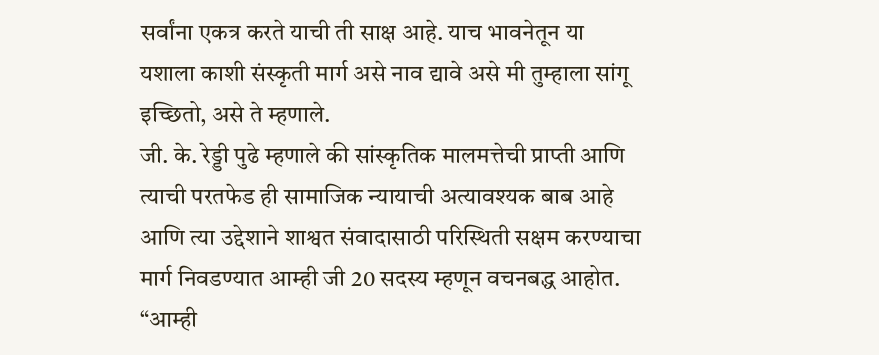सर्वांना एकत्र करते याची ती साक्ष आहे. याच भावनेतून या यशाला काशी संस्कृती मार्ग असे नाव द्यावे असे मी तुम्हाला सांगू इच्छितो, असे ते म्हणाले.
जी. के. रेड्डी पुढे म्हणाले की सांस्कृतिक मालमत्तेची प्राप्ती आणि त्याची परतफेड ही सामाजिक न्यायाची अत्यावश्यक बाब आहे आणि त्या उद्देशाने शाश्वत संवादासाठी परिस्थिती सक्षम करण्याचा मार्ग निवडण्यात आम्ही जी 20 सदस्य म्हणून वचनबद्ध आहोत.
“आम्ही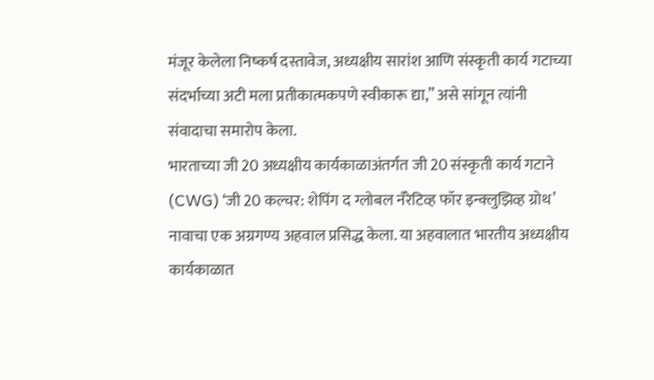मंजूर केलेला निष्कर्ष दस्तावेज, अध्यक्षीय सारांश आणि संस्कृती कार्य गटाच्या संदर्भाच्या अटी मला प्रतीकात्मकपणे स्वीकारू द्या,” असे सांगून त्यांनी संवादाचा समारोप केला.
भारताच्या जी 20 अध्यक्षीय कार्यकाळाअंतर्गत जी 20 संस्कृती कार्य गटाने (CWG) ‘जी 20 कल्चर: शेपिंग द ग्लोबल नॅरेटिव्ह फॉर इन्क्लुझिव्ह ग्रोथ’ नावाचा एक अग्रगण्य अहवाल प्रसिद्ध केला. या अहवालात भारतीय अध्यक्षीय कार्यकाळात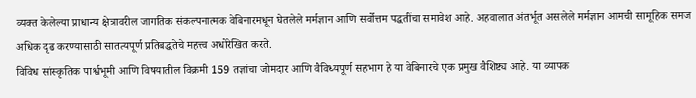व्यक्त केलेल्या प्राधान्य क्षेत्रावरील जागतिक संकल्पनात्मक वेबिनारमधून घेतलेले मर्मज्ञान आणि सर्वोत्तम पद्धतींचा समावेश आहे. अहवालात अंतर्भूत असलेले मर्मज्ञान आमची सामूहिक समज अधिक दृढ करण्यासाठी सातत्यपूर्ण प्रतिबद्धतेचे महत्त्व अधोरेखित करते.
विविध सांस्कृतिक पार्श्वभूमी आणि विषयातील विक्रमी 159 तज्ञांचा जोमदार आणि वैविध्यपूर्ण सहभाग हे या वेबिनारचे एक प्रमुख वैशिष्ट्य आहे. या व्यापक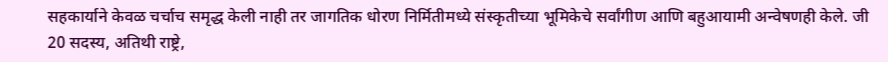सहकार्याने केवळ चर्चाच समृद्ध केली नाही तर जागतिक धोरण निर्मितीमध्ये संस्कृतीच्या भूमिकेचे सर्वांगीण आणि बहुआयामी अन्वेषणही केले. जी 20 सदस्य, अतिथी राष्ट्रे,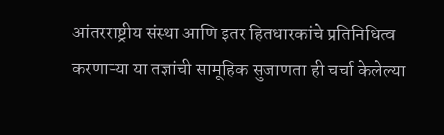आंतरराष्ट्रीय संस्था आणि इतर हितधारकांचे प्रतिनिधित्व करणाऱ्या या तज्ञांची सामूहिक सुजाणता ही चर्चा केलेल्या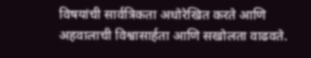विषयांची सार्वत्रिकता अधोरेखित करते आणि अहवालाची विश्वासार्हता आणि सखोलता वाढवते.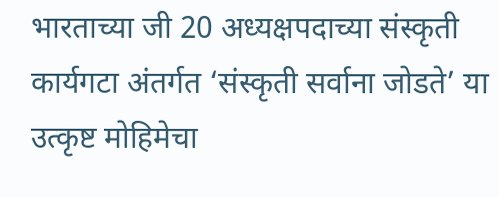भारताच्या जी 20 अध्यक्षपदाच्या संस्कृती कार्यगटा अंतर्गत ‘संस्कृती सर्वाना जोडते’ या उत्कृष्ट मोहिमेचा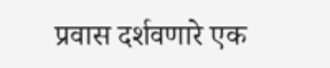प्रवास दर्शवणारे एक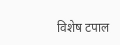विशेष टपाल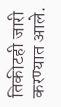तिकीटही जारी करण्यात आले.